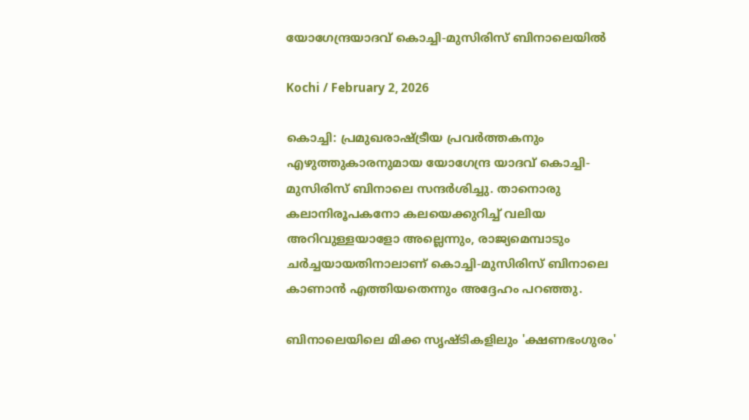യോഗേന്ദ്രയാദവ് കൊച്ചി-മുസിരിസ് ബിനാലെയില്‍

Kochi / February 2, 2026

കൊച്ചി: പ്രമുഖരാഷ്ട്രീയ പ്രവർത്തകനും എഴുത്തുകാരനുമായ യോഗേന്ദ്ര യാദവ് കൊച്ചി-മുസിരിസ് ബിനാലെ സന്ദര്‍ശിച്ചു. താനൊരു കലാനിരൂപകനോ കലയെക്കുറിച്ച് വലിയ അറിവുള്ളയാളോ അല്ലെന്നും, രാജ്യമെമ്പാടും ചർച്ചയായതിനാലാണ് കൊച്ചി-മുസിരിസ് ബിനാലെ കാണാൻ എത്തിയതെന്നും അദ്ദേഹം പറഞ്ഞു.

ബിനാലെയിലെ മിക്ക സൃഷ്ടികളിലും 'ക്ഷണഭംഗുരം'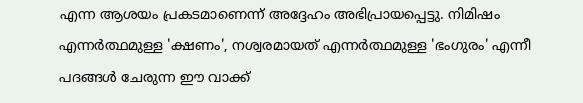എന്ന ആശയം പ്രകടമാണെന്ന് അദ്ദേഹം അഭിപ്രായപ്പെട്ടു. നിമിഷം എന്നർത്ഥമുള്ള 'ക്ഷണം', നശ്വരമായത് എന്നർത്ഥമുള്ള 'ഭംഗുരം' എന്നീ പദങ്ങൾ ചേരുന്ന ഈ വാക്ക്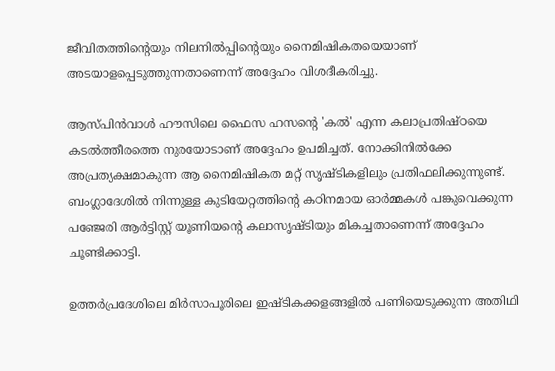ജീവിതത്തിന്റെയും നിലനിൽപ്പിന്റെയും നൈമിഷികതയെയാണ് അടയാളപ്പെടുത്തുന്നതാണെന്ന് അദ്ദേഹം വിശദീകരിച്ചു.

ആസ്പിൻവാൾ ഹൗസിലെ ഫൈസ ഹസന്റെ 'കൽ' എന്ന കലാപ്രതിഷ്ഠയെ കടൽത്തീരത്തെ നുരയോടാണ് അദ്ദേഹം ഉപമിച്ചത്. നോക്കിനിൽക്കേ അപ്രത്യക്ഷമാകുന്ന ആ നൈമിഷികത മറ്റ് സൃഷ്ടികളിലും പ്രതിഫലിക്കുന്നുണ്ട്. ബംഗ്ലാദേശിൽ നിന്നുള്ള കുടിയേറ്റത്തിന്റെ കഠിനമായ ഓർമ്മകൾ പങ്കുവെക്കുന്ന പഞ്ജേരി ആർട്ടിസ്റ്റ് യൂണിയന്റെ കലാസൃഷ്ടിയും മികച്ചതാണെന്ന് അദ്ദേഹം ചൂണ്ടിക്കാട്ടി.

ഉത്തർപ്രദേശിലെ മിർസാപൂരിലെ ഇഷ്ടികക്കളങ്ങളിൽ പണിയെടുക്കുന്ന അതിഥി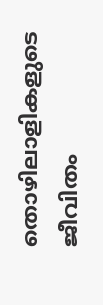തൊഴിലാളികളുടെ ജീവിതം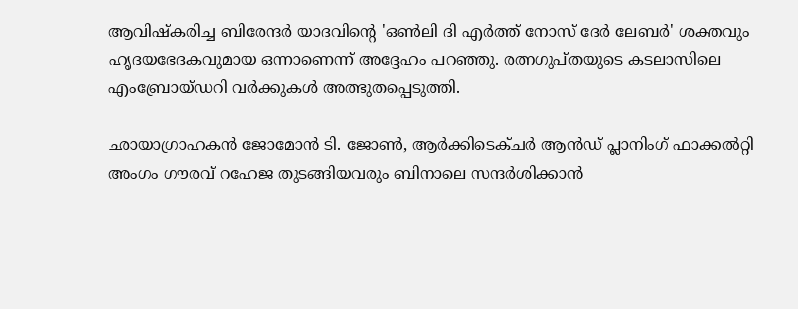ആവിഷ്കരിച്ച ബിരേന്ദർ യാദവിന്റെ 'ഒൺലി ദി എർത്ത് നോസ് ദേർ ലേബർ' ശക്തവും ഹൃദയഭേദകവുമായ ഒന്നാണെന്ന് അദ്ദേഹം പറഞ്ഞു. രത്നഗുപ്തയുടെ കടലാസിലെ എംബ്രോയ്ഡറി വർക്കുകൾ അത്ഭുതപ്പെടുത്തി.

ഛായാഗ്രാഹകൻ ജോമോൻ ടി. ജോൺ, ആര്‍ക്കിടെക്ചര്‍ ആന്‍ഡ് പ്ലാനിംഗ് ഫാക്കല്‍റ്റി അംഗം ഗൗരവ് റഹേജ തുടങ്ങിയവരും ബിനാലെ സന്ദർശിക്കാൻ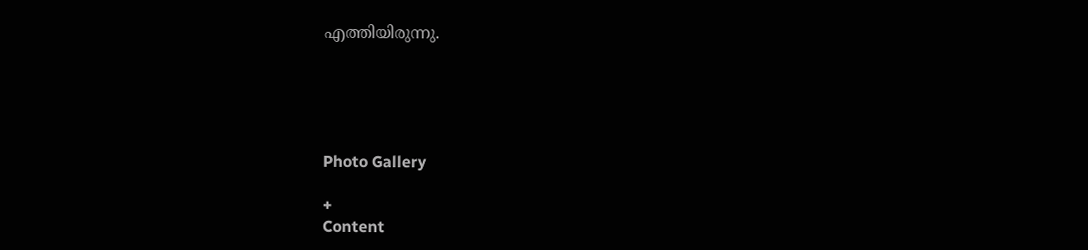എത്തിയിരുന്നു.





Photo Gallery

+
Content